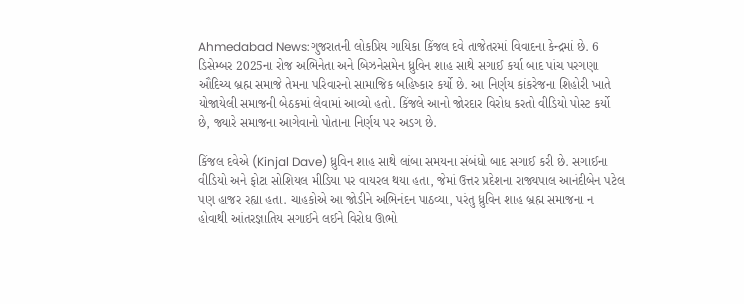Ahmedabad News:ગુજરાતની લોકપ્રિય ગાયિકા કિંજલ દવે તાજેતરમાં વિવાદના કેન્દ્રમાં છે. 6 ડિસેમ્બર 2025ના રોજ અભિનેતા અને બિઝનેસમેન ધ્રુવિન શાહ સાથે સગાઈ કર્યા બાદ પાંચ પરગણા ઔદિચ્ય બ્રહ્મ સમાજે તેમના પરિવારનો સામાજિક બહિષ્કાર કર્યો છે. આ નિર્ણય કાંકરેજના શિહોરી ખાતે યોજાયેલી સમાજની બેઠકમાં લેવામાં આવ્યો હતો. કિંજલે આનો જોરદાર વિરોધ કરતો વીડિયો પોસ્ટ કર્યો છે, જ્યારે સમાજના આગેવાનો પોતાના નિર્ણય પર અડગ છે.

કિંજલ દવેએ (Kinjal Dave) ધ્રુવિન શાહ સાથે લાંબા સમયના સંબંધો બાદ સગાઈ કરી છે. સગાઈના વીડિયો અને ફોટા સોશિયલ મીડિયા પર વાયરલ થયા હતા, જેમાં ઉત્તર પ્રદેશના રાજ્યપાલ આનંદીબેન પટેલ પણ હાજર રહ્યા હતા. ચાહકોએ આ જોડીને અભિનંદન પાઠવ્યા, પરંતુ ધ્રુવિન શાહ બ્રહ્મ સમાજના ન હોવાથી આંતરજ્ઞાતિય સગાઈને લઈને વિરોધ ઊભો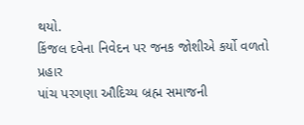થયો.
કિંજલ દવેના નિવેદન પર જનક જોશીએ કર્યો વળતો પ્રહાર
પાંચ પરગણા ઔદિચ્ય બ્રહ્મ સમાજની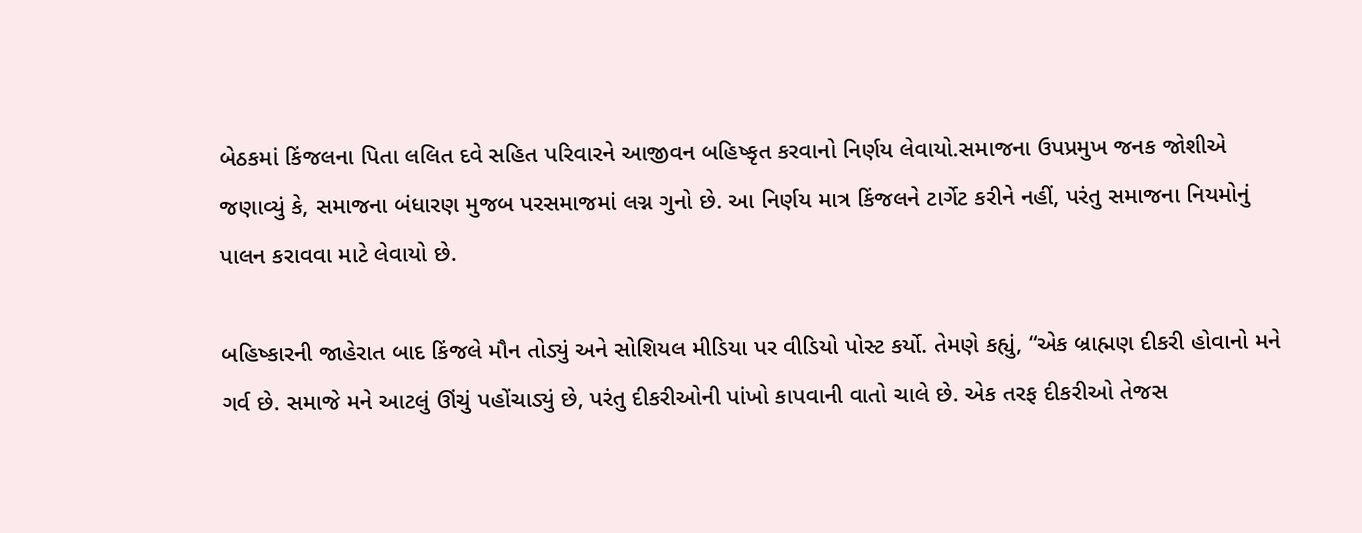બેઠકમાં કિંજલના પિતા લલિત દવે સહિત પરિવારને આજીવન બહિષ્કૃત કરવાનો નિર્ણય લેવાયો.સમાજના ઉપપ્રમુખ જનક જોશીએ જણાવ્યું કે, સમાજના બંધારણ મુજબ પરસમાજમાં લગ્ન ગુનો છે. આ નિર્ણય માત્ર કિંજલને ટાર્ગેટ કરીને નહીં, પરંતુ સમાજના નિયમોનું પાલન કરાવવા માટે લેવાયો છે.

બહિષ્કારની જાહેરાત બાદ કિંજલે મૌન તોડ્યું અને સોશિયલ મીડિયા પર વીડિયો પોસ્ટ કર્યો. તેમણે કહ્યું, “એક બ્રાહ્મણ દીકરી હોવાનો મને ગર્વ છે. સમાજે મને આટલું ઊંચું પહોંચાડ્યું છે, પરંતુ દીકરીઓની પાંખો કાપવાની વાતો ચાલે છે. એક તરફ દીકરીઓ તેજસ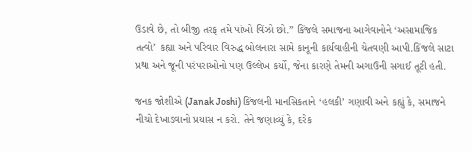ઉડાવે છે, તો બીજી તરફ તમે પાંખો વિંઝો છો.” કિંજલે સમાજના આગેવાનોને ‘અસામાજિક તત્વો’ કહ્યા અને પરિવાર વિરુદ્ધ બોલનારા સામે કાનૂની કાર્યવાહીની ચેતવણી આપી.કિંજલે સાટા પ્રથા અને જૂની પરંપરાઓનો પણ ઉલ્લેખ કર્યો, જેના કારણે તેમની અગાઉની સગાઈ તૂટી હતી.

જનક જોશીએ (Janak Joshi) કિંજલની માનસિકતાને ‘હલકી’ ગણાવી અને કહ્યું કે, સમાજને નીચો દેખાડવાનો પ્રયાસ ન કરો. તેને જણાવ્યું કે, દરેક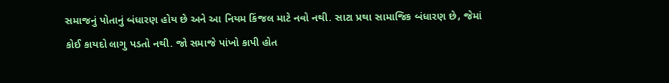સમાજનું પોતાનું બંધારણ હોય છે અને આ નિયમ કિંજલ માટે નવો નથી. સાટા પ્રથા સામાજિક બંધારણ છે, જેમાં કોઈ કાયદો લાગુ પડતો નથી. જો સમાજે પાંખો કાપી હોત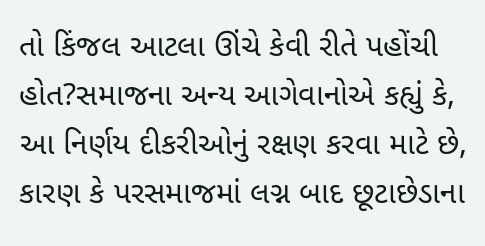તો કિંજલ આટલા ઊંચે કેવી રીતે પહોંચી હોત?સમાજના અન્ય આગેવાનોએ કહ્યું કે, આ નિર્ણય દીકરીઓનું રક્ષણ કરવા માટે છે, કારણ કે પરસમાજમાં લગ્ન બાદ છૂટાછેડાના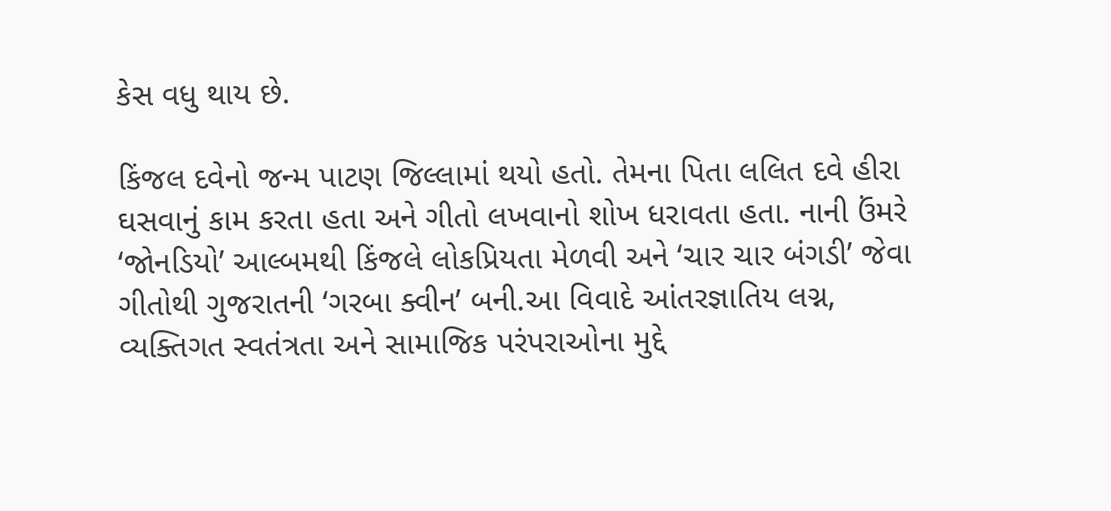કેસ વધુ થાય છે.

કિંજલ દવેનો જન્મ પાટણ જિલ્લામાં થયો હતો. તેમના પિતા લલિત દવે હીરા ઘસવાનું કામ કરતા હતા અને ગીતો લખવાનો શોખ ધરાવતા હતા. નાની ઉંમરે ‘જોનડિયો’ આલ્બમથી કિંજલે લોકપ્રિયતા મેળવી અને ‘ચાર ચાર બંગડી’ જેવા ગીતોથી ગુજરાતની ‘ગરબા ક્વીન’ બની.આ વિવાદે આંતરજ્ઞાતિય લગ્ન, વ્યક્તિગત સ્વતંત્રતા અને સામાજિક પરંપરાઓના મુદ્દે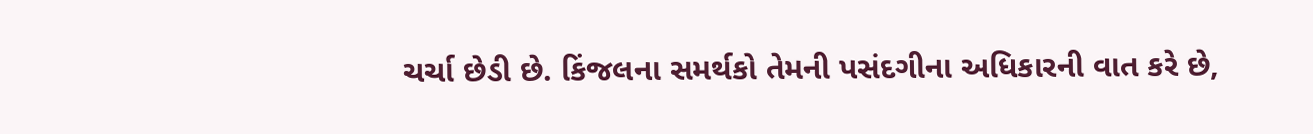ચર્ચા છેડી છે. કિંજલના સમર્થકો તેમની પસંદગીના અધિકારની વાત કરે છે,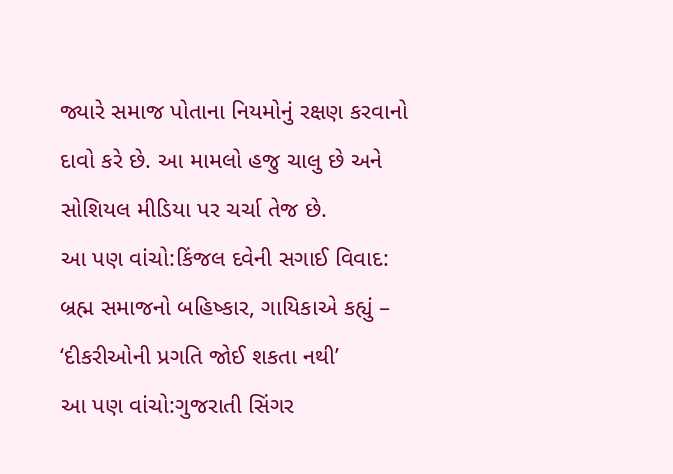જ્યારે સમાજ પોતાના નિયમોનું રક્ષણ કરવાનો દાવો કરે છે. આ મામલો હજુ ચાલુ છે અને સોશિયલ મીડિયા પર ચર્ચા તેજ છે.
આ પણ વાંચો:કિંજલ દવેની સગાઈ વિવાદ: બ્રહ્મ સમાજનો બહિષ્કાર, ગાયિકાએ કહ્યું – ‘દીકરીઓની પ્રગતિ જોઈ શકતા નથી’
આ પણ વાંચો:ગુજરાતી સિંગર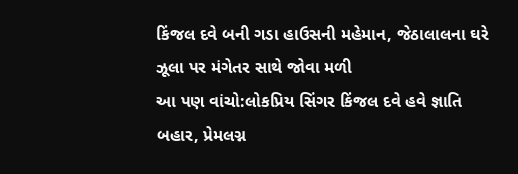કિંજલ દવે બની ગડા હાઉસની મહેમાન, જેઠાલાલના ઘરે ઝૂલા પર મંગેતર સાથે જોવા મળી
આ પણ વાંચો:લોકપ્રિય સિંગર કિંજલ દવે હવે જ્ઞાતિ બહાર, પ્રેમલગ્ન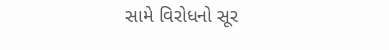સામે વિરોધનો સૂર